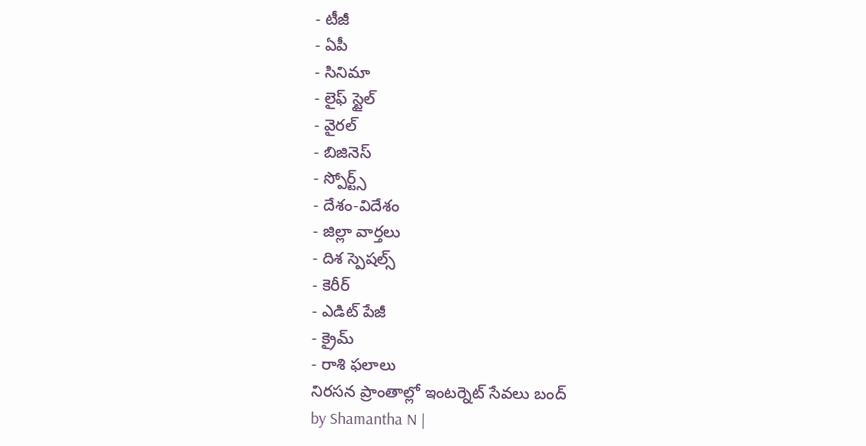- టీజీ
- ఏపీ
- సినిమా
- లైఫ్ స్టైల్
- వైరల్
- బిజినెస్
- స్పోర్ట్స్
- దేశం-విదేశం
- జిల్లా వార్తలు
- దిశ స్పెషల్స్
- కెరీర్
- ఎడిట్ పేజీ
- క్రైమ్
- రాశి ఫలాలు
నిరసన ప్రాంతాల్లో ఇంటర్నెట్ సేవలు బంద్
by Shamantha N |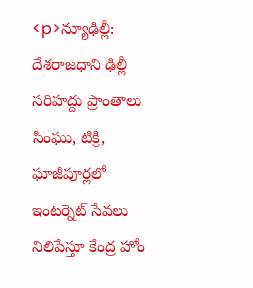<p>న్యూఢిల్లీ: దేశరాజధాని ఢిల్లీ సరిహద్దు ప్రాంతాలు సింఘు, టిక్రి, ఘాజీపూర్లలో ఇంటర్నెట్ సేవలు నిలిపేస్తూ కేంద్ర హోం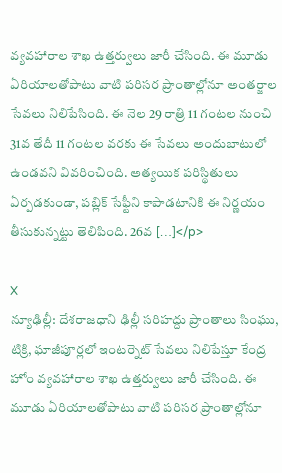వ్యవహారాల శాఖ ఉత్తర్వులు జారీ చేసింది. ఈ మూడు ఏరియాలతోపాటు వాటి పరిసర ప్రాంతాల్లోనూ అంతర్జాల సేవలు నిలిపేసింది. ఈ నెల 29 రాత్రి 11 గంటల నుంచి 31వ తేదీ 11 గంటల వరకు ఈ సేవలు అందుబాటులో ఉండవని వివరించింది. అత్యయిక పరిస్థితులు ఏర్పడకుండా, పబ్లిక్ సేఫ్టీని కాపాడటానికి ఈ నిర్ణయం తీసుకున్నట్టు తెలిపింది. 26వ […]</p>

X
న్యూఢిల్లీ: దేశరాజధాని ఢిల్లీ సరిహద్దు ప్రాంతాలు సింఘు, టిక్రి, ఘాజీపూర్లలో ఇంటర్నెట్ సేవలు నిలిపేస్తూ కేంద్ర హోం వ్యవహారాల శాఖ ఉత్తర్వులు జారీ చేసింది. ఈ మూడు ఏరియాలతోపాటు వాటి పరిసర ప్రాంతాల్లోనూ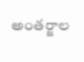అంతర్జాల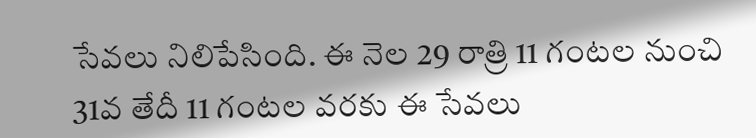సేవలు నిలిపేసింది. ఈ నెల 29 రాత్రి 11 గంటల నుంచి 31వ తేదీ 11 గంటల వరకు ఈ సేవలు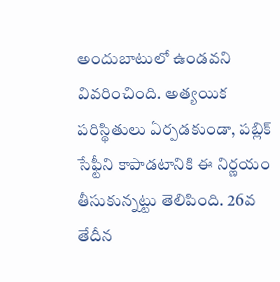అందుబాటులో ఉండవని వివరించింది. అత్యయిక పరిస్థితులు ఏర్పడకుండా, పబ్లిక్ సేఫ్టీని కాపాడటానికి ఈ నిర్ణయం తీసుకున్నట్టు తెలిపింది. 26వ తేదీన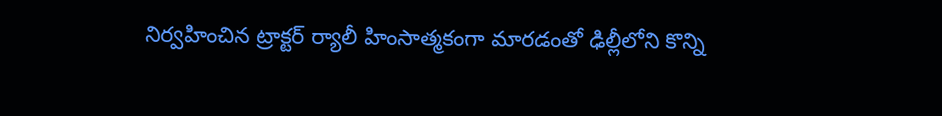నిర్వహించిన ట్రాక్టర్ ర్యాలీ హింసాత్మకంగా మారడంతో ఢిల్లీలోని కొన్ని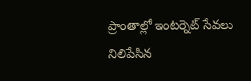ప్రాంతాల్లో ఇంటర్నెట్ సేవలు నిలిపేసిన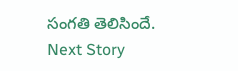సంగతి తెలిసిందే.
Next Story